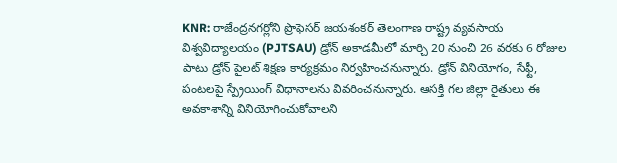KNR: రాజేంద్రనగర్లోని ప్రొఫెసర్ జయశంకర్ తెలంగాణ రాష్ట్ర వ్యవసాయ విశ్వవిద్యాలయం (PJTSAU) డ్రోన్ అకాడమీలో మార్చి 20 నుంచి 26 వరకు 6 రోజుల పాటు డ్రోన్ పైలట్ శిక్షణ కార్యక్రమం నిర్వహించనున్నారు. డ్రోన్ వినియోగం, సేఫ్టీ, పంటలపై స్ప్రేయింగ్ విధానాలను వివరించనున్నారు. ఆసక్తి గల జిల్లా రైతులు ఈ అవకాశాన్ని వినియోగించుకోవాలని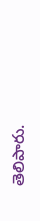తెలిపారు.